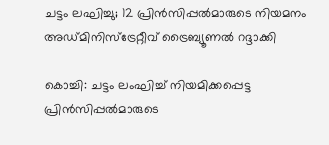ചട്ടം ലഘിച്ചു; 12 പ്രിൻസിപ്പൽമാരുടെ നിയമനം അഡ്മിനിസ്ട്രേറ്റീവ് ട്രൈബ്യൂണൽ റദ്ദാക്കി

കൊച്ചി: ചട്ടം ലംഘിച്ച് നിയമിക്കപ്പെട്ട പ്രിൻസിപ്പൽമാരുടെ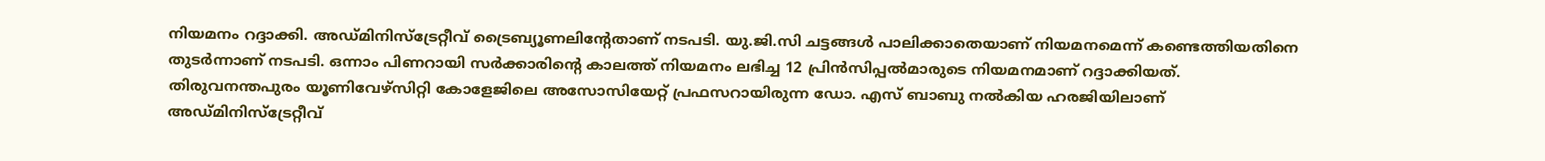നിയമനം റദ്ദാക്കി. അഡ്മിനിസ്ട്രേറ്റീവ് ട്രൈബ്യൂണലിന്റേതാണ് നടപടി. യു.ജി.സി ചട്ടങ്ങൾ പാലിക്കാതെയാണ് നിയമനമെന്ന് കണ്ടെത്തിയതിനെ തുടർന്നാണ് നടപടി. ഒന്നാം പിണറായി സർക്കാരിന്റെ കാലത്ത് നിയമനം ലഭിച്ച 12 പ്രിൻസിപ്പൽമാരുടെ നിയമനമാണ് റദ്ദാക്കിയത്. തിരുവനന്തപുരം യൂണിവേഴ്‌സിറ്റി കോളേജിലെ അസോസിയേറ്റ് പ്രഫസറായിരുന്ന ഡോ. എസ് ബാബു നൽകിയ ഹരജിയിലാണ് അഡ്മിനിസ്ട്രേറ്റീവ്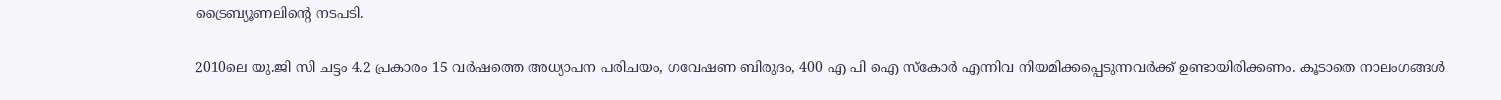ട്രൈബ്യൂണലിന്റെ നടപടി.

2010ലെ യു.ജി സി ചട്ടം 4.2 പ്രകാരം 15 വർഷത്തെ അധ്യാപന പരിചയം, ഗവേഷണ ബിരുദം, 400 എ പി ഐ സ്‌കോർ എന്നിവ നിയമിക്കപ്പെടുന്നവർക്ക് ഉണ്ടായിരിക്കണം. കൂടാതെ നാലംഗങ്ങൾ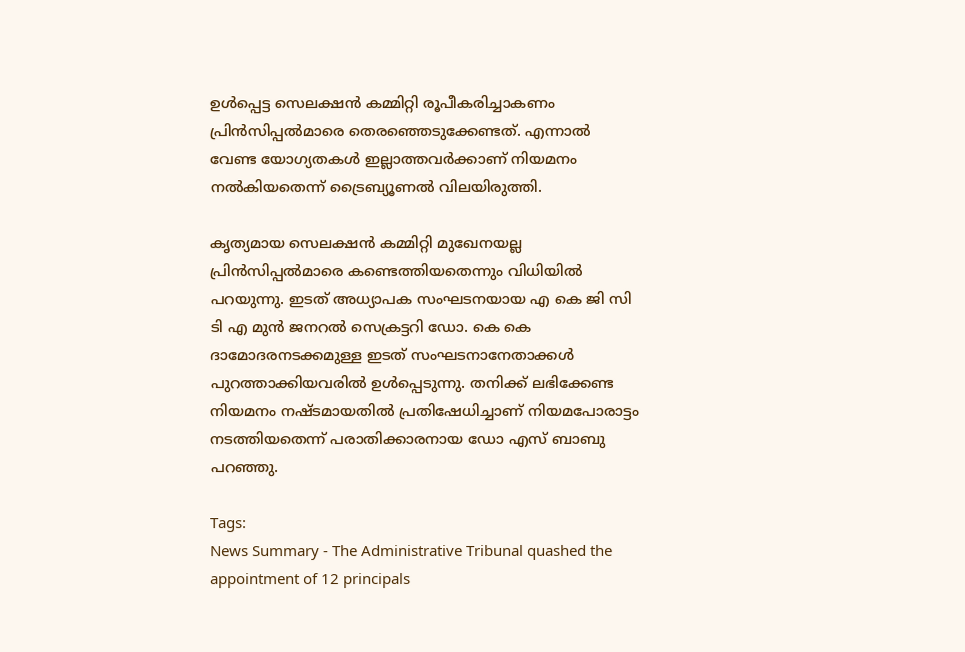ഉൾപ്പെട്ട സെലക്ഷൻ കമ്മിറ്റി രൂപീകരിച്ചാകണം പ്രിൻസിപ്പൽമാരെ തെരഞ്ഞെടുക്കേണ്ടത്. എന്നാൽ വേണ്ട യോഗ്യതകൾ ഇല്ലാത്തവർക്കാണ് നിയമനം നൽകിയതെന്ന് ട്രൈബ്യൂണൽ വിലയിരുത്തി.

കൃത്യമായ സെലക്ഷൻ കമ്മിറ്റി മുഖേനയല്ല പ്രിൻസിപ്പൽമാരെ കണ്ടെത്തിയതെന്നും വിധിയിൽ പറയുന്നു. ഇടത് അധ്യാപക സംഘടനയായ എ കെ ജി സി ടി എ മുൻ ജനറൽ സെക്രട്ടറി ഡോ. കെ കെ ദാമോദരനടക്കമുള്ള ഇടത് സംഘടനാനേതാക്കൾ പുറത്താക്കിയവരിൽ ഉൾപ്പെടുന്നു. തനിക്ക് ലഭിക്കേണ്ട നിയമനം നഷ്ടമായതിൽ പ്രതിഷേധിച്ചാണ് നിയമപോരാട്ടം നടത്തിയതെന്ന് പരാതിക്കാരനായ ഡോ എസ് ബാബു പറഞ്ഞു.

Tags:
News Summary - The Administrative Tribunal quashed the appointment of 12 principals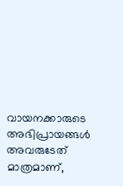വായനക്കാരുടെ അഭിപ്രായങ്ങള്‍ അവരുടേത് മാത്രമാണ്,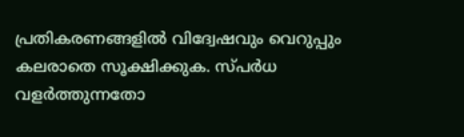പ്രതികരണങ്ങളിൽ വിദ്വേഷവും വെറുപ്പും കലരാതെ സൂക്ഷിക്കുക. സ്പർധ വളർത്തുന്നതോ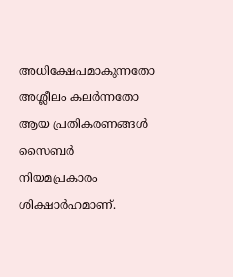അധിക്ഷേപമാകുന്നതോ അശ്ലീലം കലർന്നതോ ആയ പ്രതികരണങ്ങൾ സൈബർ നിയമപ്രകാരം ശിക്ഷാർഹമാണ്.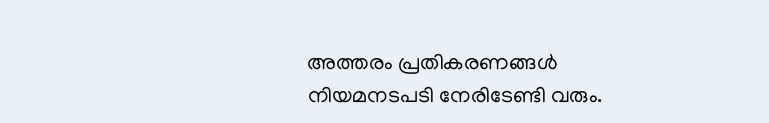അത്തരം പ്രതികരണങ്ങൾ നിയമനടപടി നേരിടേണ്ടി വരും.